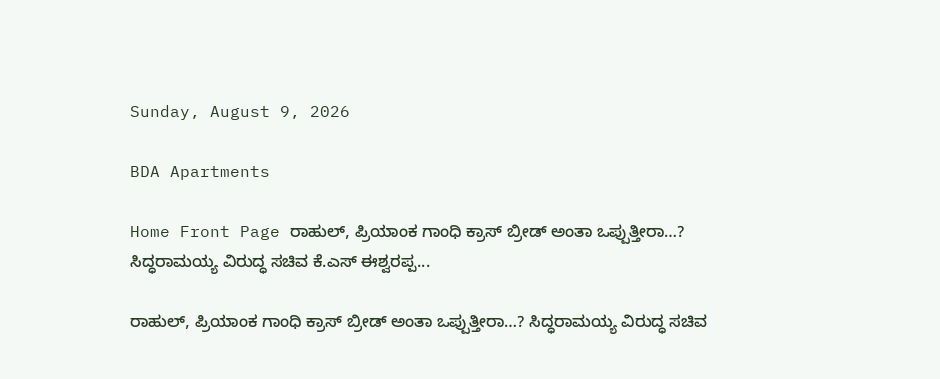Sunday, August 9, 2026

BDA Apartments

Home Front Page ರಾಹುಲ್, ಪ್ರಿಯಾಂಕ ಗಾಂಧಿ ಕ್ರಾಸ್ ಬ್ರೀಡ್ ಅಂತಾ ಒಪ್ಪುತ್ತೀರಾ…? ಸಿದ್ಧರಾಮಯ್ಯ ವಿರುದ್ಧ ಸಚಿವ ಕೆ.ಎಸ್ ಈಶ್ವರಪ್ಪ...

ರಾಹುಲ್, ಪ್ರಿಯಾಂಕ ಗಾಂಧಿ ಕ್ರಾಸ್ ಬ್ರೀಡ್ ಅಂತಾ ಒಪ್ಪುತ್ತೀರಾ…? ಸಿದ್ಧರಾಮಯ್ಯ ವಿರುದ್ಧ ಸಚಿವ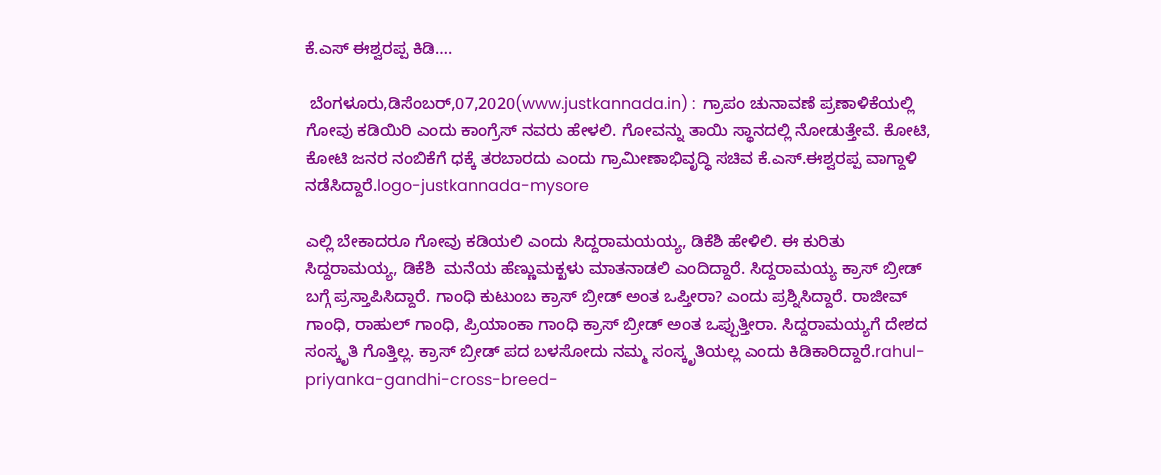ಕೆ.ಎಸ್ ಈಶ್ವರಪ್ಪ ಕಿಡಿ….

 ಬೆಂಗಳೂರು,ಡಿಸೆಂಬರ್,07,2020(www.justkannada.in) :  ಗ್ರಾಪಂ ಚುನಾವಣೆ ಪ್ರಣಾಳಿಕೆಯಲ್ಲಿ ಗೋವು ಕಡಿಯಿರಿ ಎಂದು ಕಾಂಗ್ರೆಸ್ ನವರು ಹೇಳಲಿ. ಗೋವನ್ನು ತಾಯಿ ಸ್ಥಾನದಲ್ಲಿ ನೋಡುತ್ತೇವೆ. ಕೋಟಿ, ಕೋಟಿ ಜನರ ನಂಬಿಕೆಗೆ ಧಕ್ಕೆ ತರಬಾರದು ಎಂದು ಗ್ರಾಮೀಣಾಭಿವೃದ್ಧಿ ಸಚಿವ ಕೆ.ಎಸ್.ಈಶ್ವರಪ್ಪ ವಾಗ್ದಾಳಿ ನಡೆಸಿದ್ದಾರೆ.logo-justkannada-mysore

ಎಲ್ಲಿ ಬೇಕಾದರೂ ಗೋವು ಕಡಿಯಲಿ ಎಂದು ಸಿದ್ದರಾಮಯಯ್ಯ, ಡಿಕೆಶಿ ಹೇಳಿಲಿ. ಈ ಕುರಿತು ಸಿದ್ದರಾಮಯ್ಯ, ಡಿಕೆಶಿ  ಮನೆಯ ಹೆಣ್ಣುಮಕ್ಖಳು ಮಾತನಾಡಲಿ ಎಂದಿದ್ದಾರೆ. ಸಿದ್ದರಾಮಯ್ಯ ಕ್ರಾಸ್ ಬ್ರೀಡ್ ಬಗ್ಗೆ ಪ್ರಸ್ತಾಪಿಸಿದ್ದಾರೆ. ಗಾಂಧಿ ಕುಟುಂಬ ಕ್ರಾಸ್ ಬ್ರೀಡ್ ಅಂತ ಒಪ್ತೀರಾ? ಎಂದು ಪ್ರಶ್ನಿಸಿದ್ದಾರೆ. ರಾಜೀವ್ ಗಾಂಧಿ, ರಾಹುಲ್ ಗಾಂಧಿ, ಪ್ರಿಯಾಂಕಾ ಗಾಂಧಿ ಕ್ರಾಸ್ ಬ್ರೀಡ್ ಅಂತ ಒಪ್ಪುತ್ತೀರಾ. ಸಿದ್ದರಾಮಯ್ಯಗೆ ದೇಶದ ಸಂಸ್ಕೃತಿ ಗೊತ್ತಿಲ್ಲ. ಕ್ರಾಸ್ ಬ್ರೀಡ್ ಪದ ಬಳಸೋದು ನಮ್ಮ ಸಂಸ್ಕೃತಿಯಲ್ಲ ಎಂದು ಕಿಡಿಕಾರಿದ್ದಾರೆ.rahul-priyanka-gandhi-cross-breed-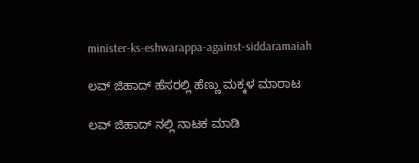minister-ks-eshwarappa-against-siddaramaiah

ಲವ್ ಜಿಹಾದ್ ಹೆಸರಲ್ಲಿ ಹೆಣ್ಣು ಮಕ್ಕಳ ಮಾರಾಟ

ಲವ್ ಜಿಹಾದ್ ನಲ್ಲಿ ನಾಟಕ ಮಾಡಿ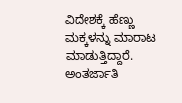ವಿದೇಶಕ್ಕೆ ಹೆಣ್ಣು ಮಕ್ಕಳನ್ನು ಮಾರಾಟ ಮಾಡುತ್ತಿದ್ದಾರೆ. ಅಂತರ್ಜಾತಿ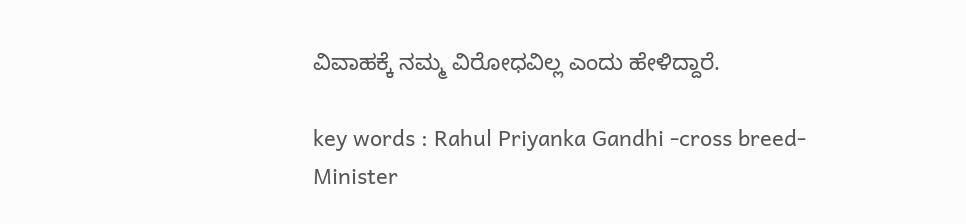ವಿವಾಹಕ್ಕೆ ನಮ್ಮ ವಿರೋಧವಿಲ್ಲ ಎಂದು ಹೇಳಿದ್ದಾರೆ.

key words : Rahul Priyanka Gandhi -cross breed- Minister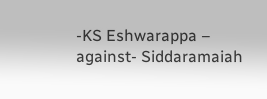-KS Eshwarappa – against- Siddaramaiah